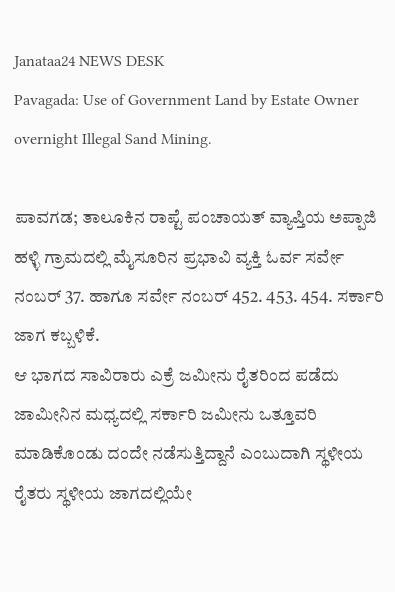Janataa24 NEWS DESK
Pavagada: Use of Government Land by Estate Owner overnight Illegal Sand Mining.

ಪಾವಗಡ; ತಾಲೂಕಿನ ರಾಪ್ಟೆ ಪಂಚಾಯತ್ ವ್ಯಾಪ್ತಿಯ ಅಪ್ಪಾಜಿ ಹಳ್ಳಿ ಗ್ರಾಮದಲ್ಲಿ ಮೈಸೂರಿನ ಪ್ರಭಾವಿ ವ್ಯಕ್ತಿ ಓರ್ವ ಸರ್ವೇ ನಂಬರ್ 37. ಹಾಗೂ ಸರ್ವೇ ನಂಬರ್ 452. 453. 454. ಸರ್ಕಾರಿ ಜಾಗ ಕಬ್ಬಳಿಕೆ.
ಆ ಭಾಗದ ಸಾವಿರಾರು ಎಕ್ರೆ ಜಮೀನು ರೈತರಿಂದ ಪಡೆದು ಜಾಮೀನಿನ ಮಧ್ಯದಲ್ಲಿ ಸರ್ಕಾರಿ ಜಮೀನು ಒತ್ತೂವರಿ ಮಾಡಿಕೊಂಡು ದಂದೇ ನಡೆಸುತ್ತಿದ್ದಾನೆ ಎಂಬುದಾಗಿ ಸ್ಥಳೀಯ ರೈತರು ಸ್ಥಳೀಯ ಜಾಗದಲ್ಲಿಯೇ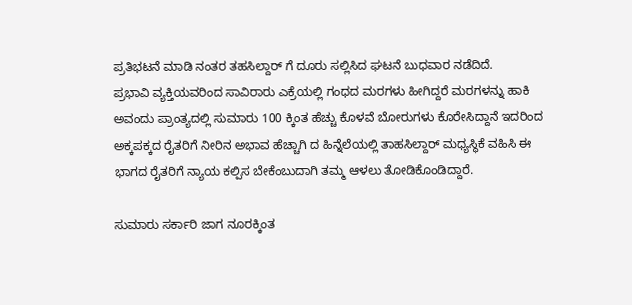ಪ್ರತಿಭಟನೆ ಮಾಡಿ ನಂತರ ತಹಸಿಲ್ದಾರ್ ಗೆ ದೂರು ಸಲ್ಲಿಸಿದ ಘಟನೆ ಬುಧವಾರ ನಡೆದಿದೆ.
ಪ್ರಭಾವಿ ವ್ಯಕ್ತಿಯವರಿಂದ ಸಾವಿರಾರು ಎಕ್ರೆಯಲ್ಲಿ ಗಂಧದ ಮರಗಳು ಹೀಗಿದ್ದರೆ ಮರಗಳನ್ನು ಹಾಕಿ ಅವಂದು ಪ್ರಾಂತ್ಯದಲ್ಲಿ ಸುಮಾರು 100 ಕ್ಕಿಂತ ಹೆಚ್ಚು ಕೊಳವೆ ಬೋರುಗಳು ಕೊರೇಸಿದ್ದಾನೆ ಇದರಿಂದ ಅಕ್ಕಪಕ್ಕದ ರೈತರಿಗೆ ನೀರಿನ ಅಭಾವ ಹೆಚ್ಚಾಗಿ ದ ಹಿನ್ನೆಲೆಯಲ್ಲಿ ತಾಹಸಿಲ್ದಾರ್ ಮಧ್ಯಸ್ಥಿಕೆ ವಹಿಸಿ ಈ ಭಾಗದ ರೈತರಿಗೆ ನ್ಯಾಯ ಕಲ್ಪಿಸ ಬೇಕೆಂಬುದಾಗಿ ತಮ್ಮ ಆಳಲು ತೋಡಿಕೊಂಡಿದ್ದಾರೆ.

ಸುಮಾರು ಸರ್ಕಾರಿ ಜಾಗ ನೂರಕ್ಕಿಂತ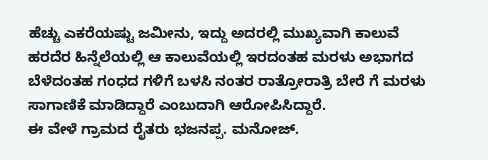ಹೆಚ್ಚು ಎಕರೆಯಷ್ಟು ಜಮೀನು, ಇದ್ದು ಅದರಲ್ಲಿ ಮುಖ್ಯವಾಗಿ ಕಾಲುವೆ ಹರದೆರ ಹಿನ್ನೆಲೆಯಲ್ಲಿ ಆ ಕಾಲುವೆಯಲ್ಲಿ ಇರದಂತಹ ಮರಳು ಅಭಾಗದ ಬೆಳೆದಂತಹ ಗಂಧದ ಗಳಿಗೆ ಬಳಸಿ ನಂತರ ರಾತ್ರೋರಾತ್ರಿ ಬೇರೆ ಗೆ ಮರಳು ಸಾಗಾಣಿಕೆ ಮಾಡಿದ್ದಾರೆ ಎಂಬುದಾಗಿ ಆರೋಪಿಸಿದ್ದಾರೆ.
ಈ ವೇಳೆ ಗ್ರಾಮದ ರೈತರು ಭಜನಪ್ಪ. ಮನೋಜ್.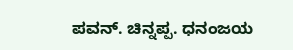ಪವನ್. ಚಿನ್ನಪ್ಪ. ಧನಂಜಯ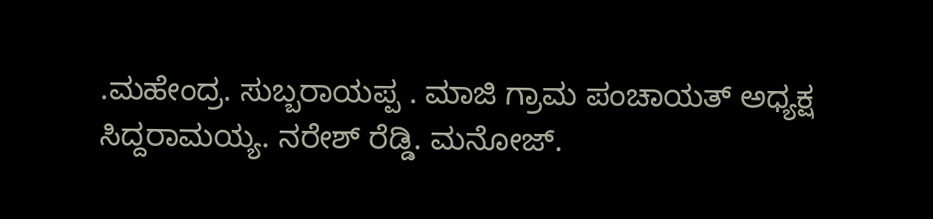.ಮಹೇಂದ್ರ. ಸುಬ್ಬರಾಯಪ್ಪ . ಮಾಜಿ ಗ್ರಾಮ ಪಂಚಾಯತ್ ಅಧ್ಯಕ್ಷ ಸಿದ್ದರಾಮಯ್ಯ. ನರೇಶ್ ರೆಡ್ಡಿ. ಮನೋಜ್.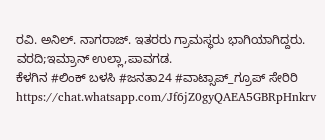ರವಿ. ಅನಿಲ್. ನಾಗರಾಜ್. ಇತರರು ಗ್ರಾಮಸ್ಥರು ಭಾಗಿಯಾಗಿದ್ದರು.
ವರದಿ;ಇಮ್ರಾನ್ ಉಲ್ಲಾ,ಪಾವಗಡ.
ಕೆಳಗಿನ #ಲಿಂಕ್ ಬಳಸಿ #ಜನತಾ24 #ವಾಟ್ಸಾಪ್_ಗ್ರೂಪ್ ಸೇರಿರಿ https://chat.whatsapp.com/Jf6jZ0gyQAEA5GBRpHnkrv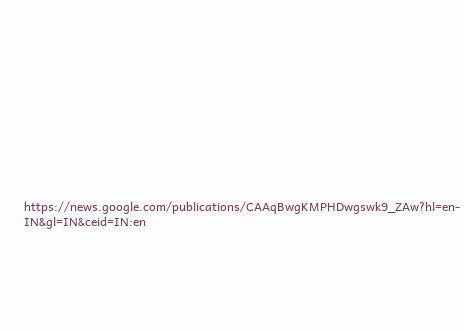https://news.google.com/publications/CAAqBwgKMPHDwgswk9_ZAw?hl=en-IN&gl=IN&ceid=IN:en